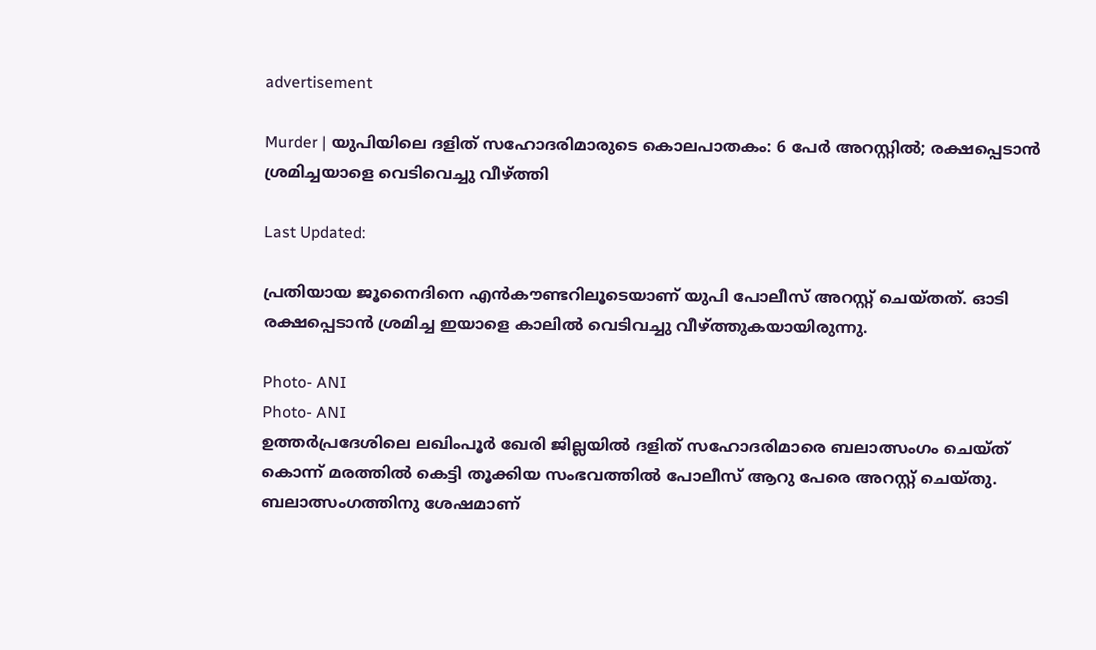advertisement

Murder | യുപിയിലെ ദളിത് സഹോദരിമാരുടെ കൊലപാതകം: 6 പേർ അറസ്റ്റിൽ; രക്ഷപ്പെടാന്‍ ശ്രമിച്ചയാളെ വെടിവെച്ചു വീഴ്ത്തി

Last Updated:

പ്രതിയായ ജൂനൈദിനെ എന്‍കൗണ്ടറിലൂടെയാണ് യുപി പോലീസ് അറസ്റ്റ് ചെയ്തത്. ഓടി രക്ഷപ്പെടാന്‍ ശ്രമിച്ച ഇയാളെ കാലില്‍ വെടിവച്ചു വീഴ്ത്തുകയായിരുന്നു.

Photo- ANI
Photo- ANI
ഉത്തർപ്രദേശിലെ ലഖിംപൂർ ഖേരി ജില്ലയിൽ ദളിത് സഹോദരിമാരെ ബലാത്സംഗം ചെയ്ത് കൊന്ന് മരത്തിൽ കെട്ടി തൂക്കിയ സംഭവത്തിൽ പോലീസ് ആറു പേരെ അറസ്റ്റ് ചെയ്തു. ബലാത്സംഗത്തിനു ശേഷമാണ്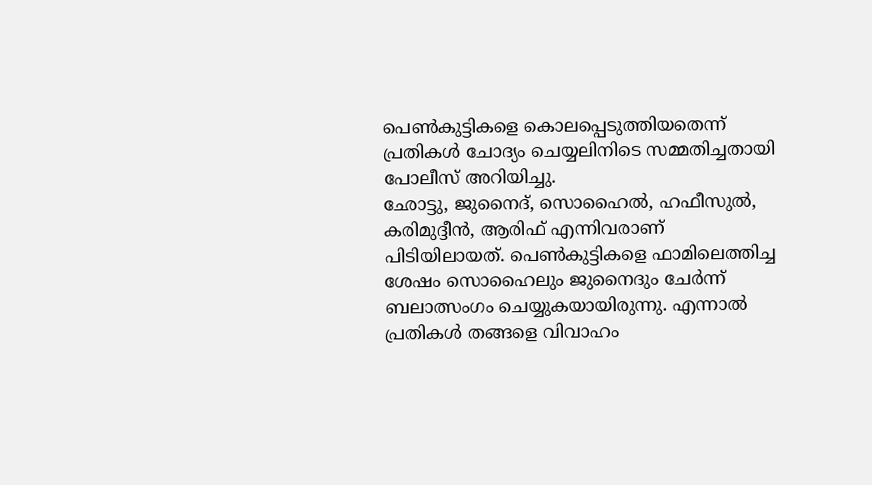പെൺകുട്ടികളെ കൊലപ്പെടുത്തിയതെന്ന് പ്രതികൾ ചോദ്യം ചെയ്യലിനിടെ സമ്മതിച്ചതായി പോലീസ് അറിയിച്ചു.
ഛോട്ടു, ജുനൈദ്, സൊഹൈൽ, ഹഫീസുൽ, കരിമുദ്ദീൻ, ആരിഫ് എന്നിവരാണ് പിടിയിലായത്. പെൺകുട്ടികളെ ഫാമിലെത്തിച്ച ശേഷം സൊഹൈലും ജുനൈദും ചേർന്ന് ബലാത്സംഗം ചെയ്യുകയായിരുന്നു. എന്നാൽ പ്രതികൾ തങ്ങളെ വിവാഹം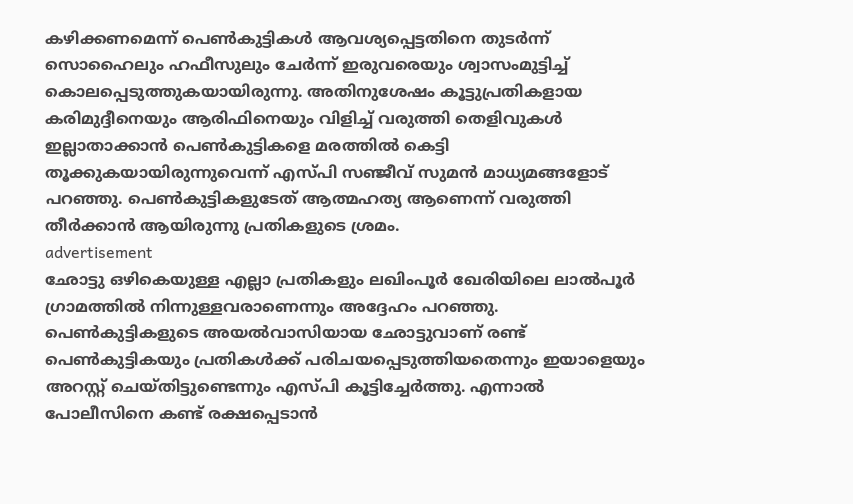കഴിക്കണമെന്ന് പെൺകുട്ടികൾ ആവശ്യപ്പെട്ടതിനെ തുടർന്ന് സൊഹൈലും ഹഫീസുലും ചേർന്ന് ഇരുവരെയും ശ്വാസംമുട്ടിച്ച് കൊലപ്പെടുത്തുകയായിരുന്നു. അതിനുശേഷം കൂട്ടുപ്രതികളായ കരിമുദ്ദീനെയും ആരിഫിനെയും വിളിച്ച് വരുത്തി തെളിവുകൾ ഇല്ലാതാക്കാൻ പെൺകുട്ടികളെ മരത്തിൽ കെട്ടി തൂക്കുകയായിരുന്നുവെന്ന് എസ്പി സഞ്ജീവ് സുമൻ മാധ്യമങ്ങളോട് പറഞ്ഞു. പെൺകുട്ടികളുടേത് ആത്മഹത്യ ആണെന്ന് വരുത്തി തീർക്കാൻ ആയിരുന്നു പ്രതികളുടെ ശ്രമം.
advertisement
ഛോട്ടു ഒഴികെയുള്ള എല്ലാ പ്രതികളും ലഖിംപൂർ ഖേരിയിലെ ലാൽപൂർ ഗ്രാമത്തിൽ നിന്നുള്ളവരാണെന്നും അദ്ദേഹം പറഞ്ഞു. പെൺകുട്ടികളുടെ അയൽവാസിയായ ഛോട്ടുവാണ് രണ്ട് പെൺകുട്ടികയും പ്രതികൾക്ക് പരിചയപ്പെടുത്തിയതെന്നും ഇയാളെയും അറസ്റ്റ് ചെയ്തിട്ടുണ്ടെന്നും എസ്പി കൂട്ടിച്ചേർത്തു. എന്നാൽ പോലീസിനെ കണ്ട് രക്ഷപ്പെടാന്‍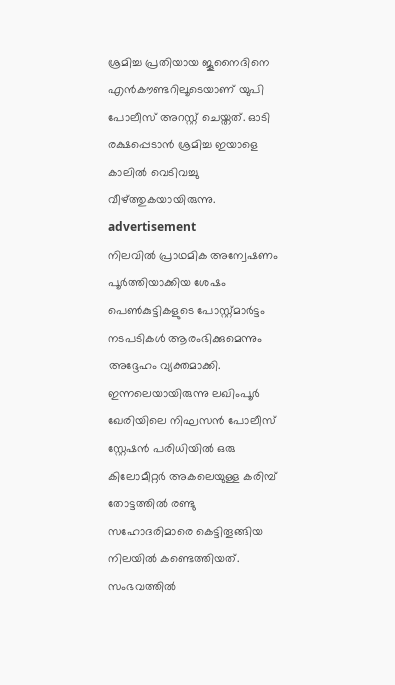ശ്രമിച്ച പ്രതിയായ ജൂനൈദിനെ എന്‍കൗണ്ടറിലൂടെയാണ് യുപി പോലീസ് അറസ്റ്റ് ചെയ്തത്. ഓടി രക്ഷപ്പെടാന്‍ ശ്രമിച്ച ഇയാളെ കാലില്‍ വെടിവച്ചു വീഴ്ത്തുകയായിരുന്നു.
advertisement
നിലവിൽ പ്രാഥമിക അന്വേഷണം പൂർത്തിയാക്കിയ ശേഷം പെൺകുട്ടികളുടെ പോസ്റ്റ്മാർട്ടം നടപടികൾ ആരംഭിക്കുമെന്നും അദ്ദേഹം വ്യക്തമാക്കി. ഇന്നലെയായിരുന്നു ലഖിംപൂർ ഖേരിയിലെ നിഘസൻ പോലീസ് സ്റ്റേഷൻ പരിധിയിൽ ഒരു കിലോമീറ്റർ അകലെയുള്ള കരിമ്പ് തോട്ടത്തിൽ രണ്ടു സഹോദരിമാരെ കെട്ടിതൂങ്ങിയ നിലയിൽ കണ്ടെത്തിയത്. സംഭവത്തില്‍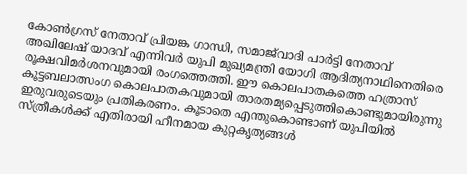കോണ്‍ഗ്രസ് നേതാവ് പ്രിയങ്ക ഗാന്ധി, സമാജ്‌വാദി പാര്‍ട്ടി നേതാവ് അഖിലേഷ് യാദവ് എന്നിവര്‍ യുപി മുഖ്യമന്ത്രി യോഗി ആദിത്യനാഥിനെതിരെ രൂക്ഷവിമര്‍ശനവുമായി രംഗത്തെത്തി. ഈ കൊലപാതകത്തെ ഹത്രാസ് കൂട്ടബലാത്സംഗ കൊലപാതകവുമായി താരതമ്യപ്പെടുത്തികൊണ്ടുമായിരുന്നു ഇരുവരുടെയും പ്രതികരണം. കൂടാതെ എന്തുകൊണ്ടാണ് യുപിയിൽ സ്ത്രീകൾക്ക് എതിരായി ഹീനമായ കുറ്റകൃത്യങ്ങൾ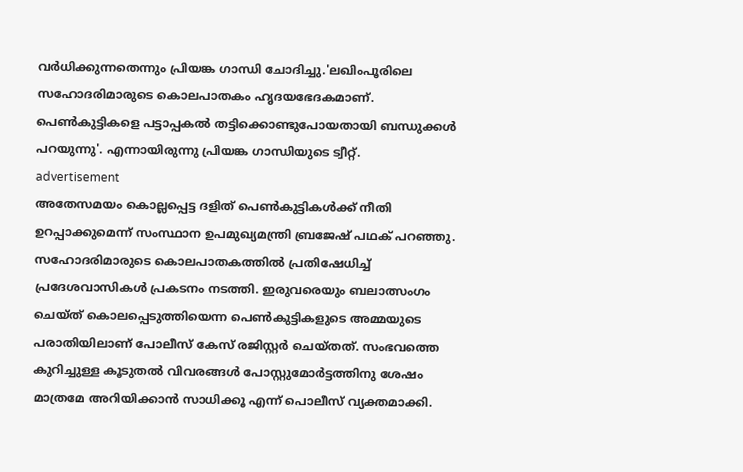വർധിക്കുന്നതെന്നും പ്രിയങ്ക ഗാന്ധി ചോദിച്ചു.'ലഖിംപൂരിലെ സഹോദരിമാരുടെ കൊലപാതകം ഹൃദയഭേദകമാണ്. പെണ്‍കുട്ടികളെ പട്ടാപ്പകല്‍ തട്ടിക്കൊണ്ടുപോയതായി ബന്ധുക്കള്‍ പറയുന്നു'. എന്നായിരുന്നു പ്രിയങ്ക ഗാന്ധിയുടെ ട്വീറ്റ്‌.
advertisement
അതേസമയം കൊല്ലപ്പെട്ട ദളിത് പെൺകുട്ടികൾക്ക് നീതി ഉറപ്പാക്കുമെന്ന് സംസ്ഥാന ഉപമുഖ്യമന്ത്രി ബ്രജേഷ് പഥക് പറഞ്ഞു. സഹോദരിമാരുടെ കൊലപാതകത്തിൽ പ്രതിഷേധിച്ച് പ്രദേശവാസികൾ പ്രകടനം നടത്തി. ഇരുവരെയും ബലാത്സംഗം ചെയ്ത് കൊലപ്പെടുത്തിയെന്ന പെൺകുട്ടികളുടെ അമ്മയുടെ പരാതിയിലാണ് പോലീസ് കേസ് രജിസ്റ്റര്‍ ചെയ്തത്. സംഭവത്തെ കുറിച്ചുള്ള കൂടുതല്‍ വിവരങ്ങള്‍ പോസ്റ്റുമോര്‍ട്ടത്തിനു ശേഷം മാത്രമേ അറിയിക്കാൻ സാധിക്കൂ എന്ന് പൊലീസ് വ്യക്തമാക്കി.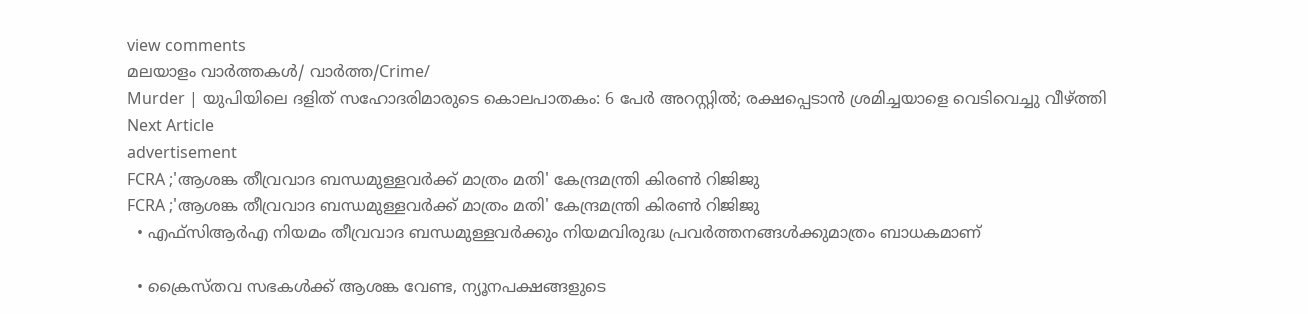view comments
മലയാളം വാർത്തകൾ/ വാർത്ത/Crime/
Murder | യുപിയിലെ ദളിത് സഹോദരിമാരുടെ കൊലപാതകം: 6 പേർ അറസ്റ്റിൽ; രക്ഷപ്പെടാന്‍ ശ്രമിച്ചയാളെ വെടിവെച്ചു വീഴ്ത്തി
Next Article
advertisement
FCRA ;'ആശങ്ക തീവ്രവാദ ബന്ധമുള്ളവർക്ക് മാത്രം മതി' കേന്ദ്രമന്ത്രി കിരണ്‍ റിജിജു
FCRA ;'ആശങ്ക തീവ്രവാദ ബന്ധമുള്ളവർക്ക് മാത്രം മതി' കേന്ദ്രമന്ത്രി കിരണ്‍ റിജിജു
  • എഫ്‌സിആർഎ നിയമം തീവ്രവാദ ബന്ധമുള്ളവർക്കും നിയമവിരുദ്ധ പ്രവർത്തനങ്ങൾക്കുമാത്രം ബാധകമാണ്

  • ക്രൈസ്തവ സഭകൾക്ക് ആശങ്ക വേണ്ട, ന്യൂനപക്ഷങ്ങളുടെ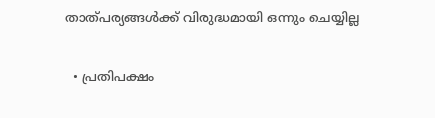താത്പര്യങ്ങൾക്ക് വിരുദ്ധമായി ഒന്നും ചെയ്യില്ല

  • പ്രതിപക്ഷം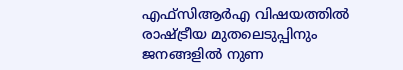എഫ്‌സിആർഎ വിഷയത്തിൽ രാഷ്ട്രീയ മുതലെടുപ്പിനും ജനങ്ങളിൽ നുണ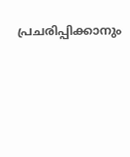പ്രചരിപ്പിക്കാനും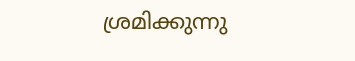ശ്രമിക്കുന്നു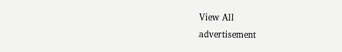View All
advertisement